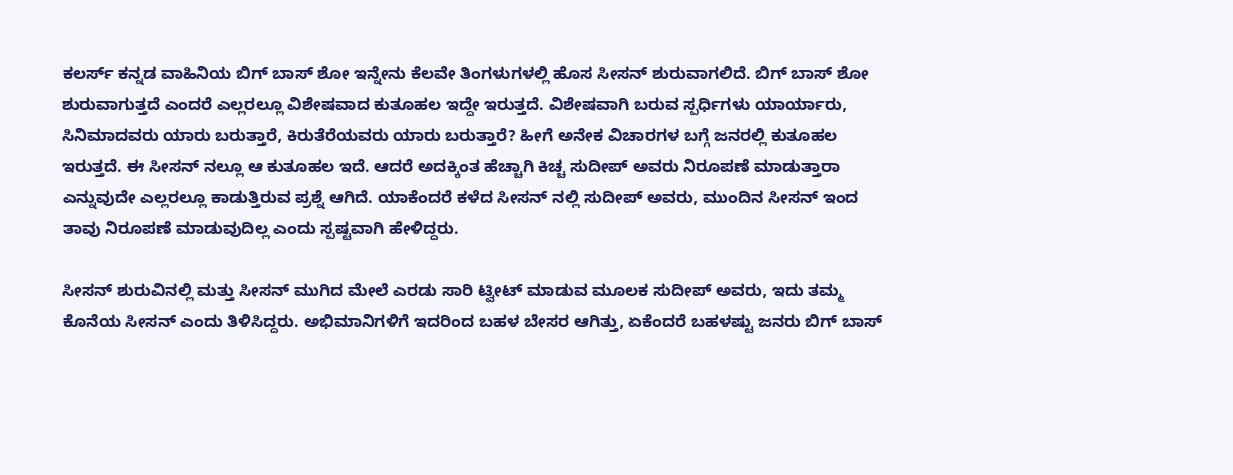ಕಲರ್ಸ್ ಕನ್ನಡ ವಾಹಿನಿಯ ಬಿಗ್ ಬಾಸ್ ಶೋ ಇನ್ನೇನು ಕೆಲವೇ ತಿಂಗಳುಗಳಲ್ಲಿ ಹೊಸ ಸೀಸನ್ ಶುರುವಾಗಲಿದೆ. ಬಿಗ್ ಬಾಸ್ ಶೋ ಶುರುವಾಗುತ್ತದೆ ಎಂದರೆ ಎಲ್ಲರಲ್ಲೂ ವಿಶೇಷವಾದ ಕುತೂಹಲ ಇದ್ದೇ ಇರುತ್ತದೆ. ವಿಶೇಷವಾಗಿ ಬರುವ ಸ್ಪರ್ಧಿಗಳು ಯಾರ್ಯಾರು, ಸಿನಿಮಾದವರು ಯಾರು ಬರುತ್ತಾರೆ, ಕಿರುತೆರೆಯವರು ಯಾರು ಬರುತ್ತಾರೆ? ಹೀಗೆ ಅನೇಕ ವಿಚಾರಗಳ ಬಗ್ಗೆ ಜನರಲ್ಲಿ ಕುತೂಹಲ ಇರುತ್ತದೆ. ಈ ಸೀಸನ್ ನಲ್ಲೂ ಆ ಕುತೂಹಲ ಇದೆ. ಆದರೆ ಅದಕ್ಕಿಂತ ಹೆಚ್ಚಾಗಿ ಕಿಚ್ಚ ಸುದೀಪ್ ಅವರು ನಿರೂಪಣೆ ಮಾಡುತ್ತಾರಾ ಎನ್ನುವುದೇ ಎಲ್ಲರಲ್ಲೂ ಕಾಡುತ್ತಿರುವ ಪ್ರಶ್ನೆ ಆಗಿದೆ. ಯಾಕೆಂದರೆ ಕಳೆದ ಸೀಸನ್ ನಲ್ಲಿ ಸುದೀಪ್ ಅವರು, ಮುಂದಿನ ಸೀಸನ್ ಇಂದ ತಾವು ನಿರೂಪಣೆ ಮಾಡುವುದಿಲ್ಲ ಎಂದು ಸ್ಪಷ್ಟವಾಗಿ ಹೇಳಿದ್ದರು.

ಸೀಸನ್ ಶುರುವಿನಲ್ಲಿ ಮತ್ತು ಸೀಸನ್ ಮುಗಿದ ಮೇಲೆ ಎರಡು ಸಾರಿ ಟ್ವೀಟ್ ಮಾಡುವ ಮೂಲಕ ಸುದೀಪ್ ಅವರು, ಇದು ತಮ್ಮ ಕೊನೆಯ ಸೀಸನ್ ಎಂದು ತಿಳಿಸಿದ್ದರು. ಅಭಿಮಾನಿಗಳಿಗೆ ಇದರಿಂದ ಬಹಳ ಬೇಸರ ಆಗಿತ್ತು, ಏಕೆಂದರೆ ಬಹಳಷ್ಟು ಜನರು ಬಿಗ್ ಬಾಸ್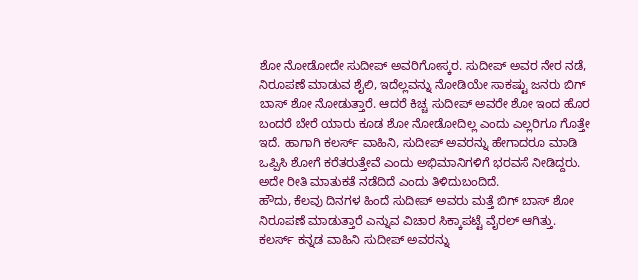ಶೋ ನೋಡೋದೇ ಸುದೀಪ್ ಅವರಿಗೋಸ್ಕರ. ಸುದೀಪ್ ಅವರ ನೇರ ನಡೆ, ನಿರೂಪಣೆ ಮಾಡುವ ಶೈಲಿ, ಇದೆಲ್ಲವನ್ನು ನೋಡಿಯೇ ಸಾಕಷ್ಟು ಜನರು ಬಿಗ್ ಬಾಸ್ ಶೋ ನೋಡುತ್ತಾರೆ. ಆದರೆ ಕಿಚ್ಚ ಸುದೀಪ್ ಅವರೇ ಶೋ ಇಂದ ಹೊರ ಬಂದರೆ ಬೇರೆ ಯಾರು ಕೂಡ ಶೋ ನೋಡೋದಿಲ್ಲ ಎಂದು ಎಲ್ಲರಿಗೂ ಗೊತ್ತೇ ಇದೆ. ಹಾಗಾಗಿ ಕಲರ್ಸ್ ವಾಹಿನಿ, ಸುದೀಪ್ ಅವರನ್ನು ಹೇಗಾದರೂ ಮಾಡಿ ಒಪ್ಪಿಸಿ ಶೋಗೆ ಕರೆತರುತ್ತೇವೆ ಎಂದು ಅಭಿಮಾನಿಗಳಿಗೆ ಭರವಸೆ ನೀಡಿದ್ದರು. ಅದೇ ರೀತಿ ಮಾತುಕತೆ ನಡೆದಿದೆ ಎಂದು ತಿಳಿದುಬಂದಿದೆ.
ಹೌದು, ಕೆಲವು ದಿನಗಳ ಹಿಂದೆ ಸುದೀಪ್ ಅವರು ಮತ್ತೆ ಬಿಗ್ ಬಾಸ್ ಶೋ ನಿರೂಪಣೆ ಮಾಡುತ್ತಾರೆ ಎನ್ನುವ ವಿಚಾರ ಸಿಕ್ಕಾಪಟ್ಟೆ ವೈರಲ್ ಆಗಿತ್ತು. ಕಲರ್ಸ್ ಕನ್ನಡ ವಾಹಿನಿ ಸುದೀಪ್ ಅವರನ್ನು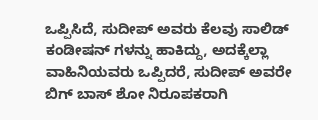ಒಪ್ಪಿಸಿದೆ, ಸುದೀಪ್ ಅವರು ಕೆಲವು ಸಾಲಿಡ್ ಕಂಡೀಷನ್ ಗಳನ್ನು ಹಾಕಿದ್ದು, ಅದಕ್ಕೆಲ್ಲಾ ವಾಹಿನಿಯವರು ಒಪ್ಪಿದರೆ, ಸುದೀಪ್ ಅವರೇ ಬಿಗ್ ಬಾಸ್ ಶೋ ನಿರೂಪಕರಾಗಿ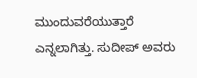ಮುಂದುವರೆಯುತ್ತಾರೆ ಎನ್ನಲಾಗಿತ್ತು. ಸುದೀಪ್ ಅವರು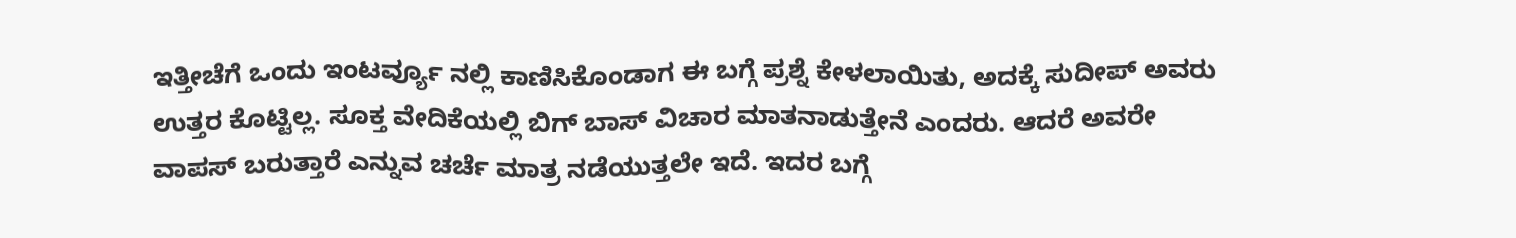ಇತ್ತೀಚೆಗೆ ಒಂದು ಇಂಟರ್ವ್ಯೂ ನಲ್ಲಿ ಕಾಣಿಸಿಕೊಂಡಾಗ ಈ ಬಗ್ಗೆ ಪ್ರಶ್ನೆ ಕೇಳಲಾಯಿತು, ಅದಕ್ಕೆ ಸುದೀಪ್ ಅವರು ಉತ್ತರ ಕೊಟ್ಟಿಲ್ಲ. ಸೂಕ್ತ ವೇದಿಕೆಯಲ್ಲಿ ಬಿಗ್ ಬಾಸ್ ವಿಚಾರ ಮಾತನಾಡುತ್ತೇನೆ ಎಂದರು. ಆದರೆ ಅವರೇ ವಾಪಸ್ ಬರುತ್ತಾರೆ ಎನ್ನುವ ಚರ್ಚೆ ಮಾತ್ರ ನಡೆಯುತ್ತಲೇ ಇದೆ. ಇದರ ಬಗ್ಗೆ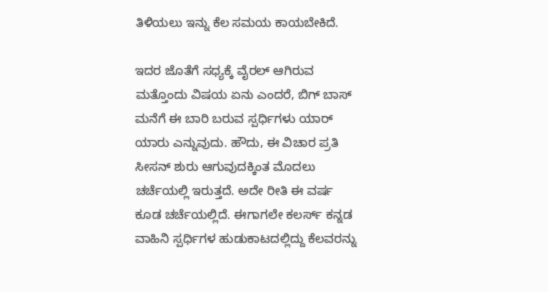ತಿಳಿಯಲು ಇನ್ನು ಕೆಲ ಸಮಯ ಕಾಯಬೇಕಿದೆ.

ಇದರ ಜೊತೆಗೆ ಸಧ್ಯಕ್ಕೆ ವೈರಲ್ ಆಗಿರುವ ಮತ್ತೊಂದು ವಿಷಯ ಏನು ಎಂದರೆ, ಬಿಗ್ ಬಾಸ್ ಮನೆಗೆ ಈ ಬಾರಿ ಬರುವ ಸ್ಪರ್ಧಿಗಳು ಯಾರ್ ಯಾರು ಎನ್ನುವುದು. ಹೌದು, ಈ ವಿಚಾರ ಪ್ರತಿ ಸೀಸನ್ ಶುರು ಆಗುವುದಕ್ಕಿಂತ ಮೊದಲು ಚರ್ಚೆಯಲ್ಲಿ ಇರುತ್ತದೆ. ಅದೇ ರೀತಿ ಈ ವರ್ಷ ಕೂಡ ಚರ್ಚೆಯಲ್ಲಿದೆ. ಈಗಾಗಲೇ ಕಲರ್ಸ್ ಕನ್ನಡ ವಾಹಿನಿ ಸ್ಪರ್ಧಿಗಳ ಹುಡುಕಾಟದಲ್ಲಿದ್ದು ಕೆಲವರನ್ನು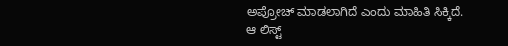ಅಪ್ರೋಚ್ ಮಾಡಲಾಗಿದೆ ಎಂದು ಮಾಹಿತಿ ಸಿಕ್ಕಿದೆ. ಆ ಲಿಸ್ಟ್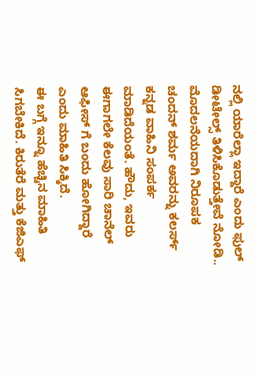ನಲ್ಲಿ ಯಾರೆಲ್ಲಾ ಇದ್ದಾರೆ ಎಂದು ಫುಲ್ ಡೀಟೇಲ್ಸ್ ತಿಳಿಸಿಕೊಡುತ್ತೇವೆ ನೋಡಿ..
ಮೊದಲನೆಯದಾಗಿ ನಿರೂಪಕ ಚಂದನ್ ಶರ್ಮ ಅವರನ್ನು ಕಲರ್ಸ್ ಕನ್ನಡ ವಾಹಿನಿ ಸಂಪರ್ಕ ಮಾಡಿದೆಯಂತೆ. ಹೌದು, ಇವರು ಈಗಾಗಲೇ ಕೆಲವು ಸಾರಿ ಚಾನೆಲ್ ಆಫೀಸ್ ಗೆ ಬಂದು ಹೋಗಿದ್ದಾರೆ ಎಂದು ಮಾಹಿತಿ ಸಿಕ್ಕಿದೆ.
ಈ ಬಗ್ಗೆ ಇನ್ನೂ ಹೆಚ್ಚಿನ ಮಾಹಿತಿ ಸಿಗಬೇಕಿದೆ. ಕಿರುತೆರೆ ಮತ್ತು ಕೆಜಿಎಫ್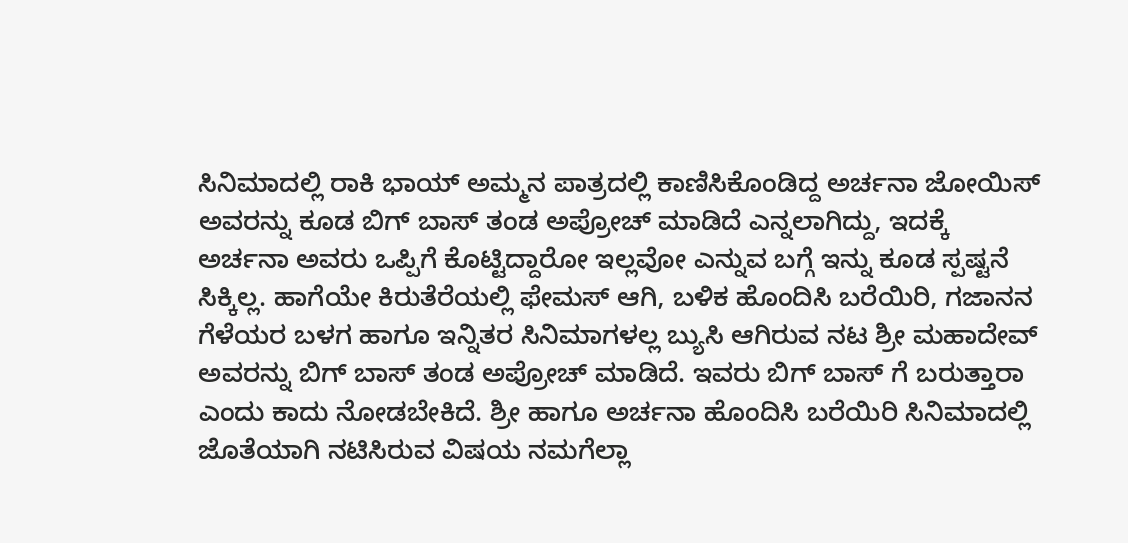ಸಿನಿಮಾದಲ್ಲಿ ರಾಕಿ ಭಾಯ್ ಅಮ್ಮನ ಪಾತ್ರದಲ್ಲಿ ಕಾಣಿಸಿಕೊಂಡಿದ್ದ ಅರ್ಚನಾ ಜೋಯಿಸ್ ಅವರನ್ನು ಕೂಡ ಬಿಗ್ ಬಾಸ್ ತಂಡ ಅಪ್ರೋಚ್ ಮಾಡಿದೆ ಎನ್ನಲಾಗಿದ್ದು, ಇದಕ್ಕೆ ಅರ್ಚನಾ ಅವರು ಒಪ್ಪಿಗೆ ಕೊಟ್ಟಿದ್ದಾರೋ ಇಲ್ಲವೋ ಎನ್ನುವ ಬಗ್ಗೆ ಇನ್ನು ಕೂಡ ಸ್ಪಷ್ಟನೆ ಸಿಕ್ಕಿಲ್ಲ. ಹಾಗೆಯೇ ಕಿರುತೆರೆಯಲ್ಲಿ ಫೇಮಸ್ ಆಗಿ, ಬಳಿಕ ಹೊಂದಿಸಿ ಬರೆಯಿರಿ, ಗಜಾನನ ಗೆಳೆಯರ ಬಳಗ ಹಾಗೂ ಇನ್ನಿತರ ಸಿನಿಮಾಗಳಲ್ಲ ಬ್ಯುಸಿ ಆಗಿರುವ ನಟ ಶ್ರೀ ಮಹಾದೇವ್ ಅವರನ್ನು ಬಿಗ್ ಬಾಸ್ ತಂಡ ಅಪ್ರೋಚ್ ಮಾಡಿದೆ. ಇವರು ಬಿಗ್ ಬಾಸ್ ಗೆ ಬರುತ್ತಾರಾ ಎಂದು ಕಾದು ನೋಡಬೇಕಿದೆ. ಶ್ರೀ ಹಾಗೂ ಅರ್ಚನಾ ಹೊಂದಿಸಿ ಬರೆಯಿರಿ ಸಿನಿಮಾದಲ್ಲಿ ಜೊತೆಯಾಗಿ ನಟಿಸಿರುವ ವಿಷಯ ನಮಗೆಲ್ಲಾ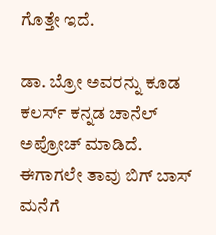ಗೊತ್ತೇ ಇದೆ.

ಡಾ. ಬ್ರೋ ಅವರನ್ನು ಕೂಡ ಕಲರ್ಸ್ ಕನ್ನಡ ಚಾನೆಲ್ ಅಪ್ರೋಚ್ ಮಾಡಿದೆ. ಈಗಾಗಲೇ ತಾವು ಬಿಗ್ ಬಾಸ್ ಮನೆಗೆ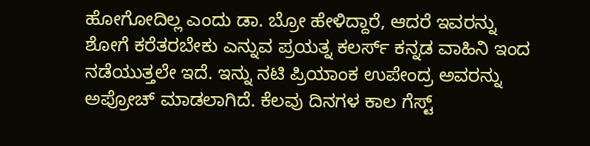ಹೋಗೋದಿಲ್ಲ ಎಂದು ಡಾ. ಬ್ರೋ ಹೇಳಿದ್ದಾರೆ, ಆದರೆ ಇವರನ್ನು ಶೋಗೆ ಕರೆತರಬೇಕು ಎನ್ನುವ ಪ್ರಯತ್ನ ಕಲರ್ಸ್ ಕನ್ನಡ ವಾಹಿನಿ ಇಂದ ನಡೆಯುತ್ತಲೇ ಇದೆ. ಇನ್ನು ನಟಿ ಪ್ರಿಯಾಂಕ ಉಪೇಂದ್ರ ಅವರನ್ನು ಅಪ್ರೋಚ್ ಮಾಡಲಾಗಿದೆ. ಕೆಲವು ದಿನಗಳ ಕಾಲ ಗೆಸ್ಟ್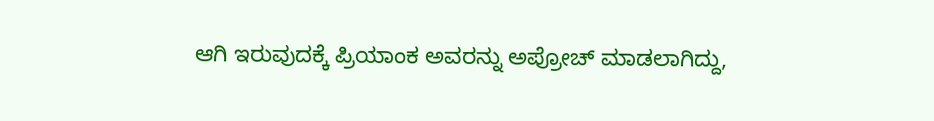ಆಗಿ ಇರುವುದಕ್ಕೆ ಪ್ರಿಯಾಂಕ ಅವರನ್ನು ಅಪ್ರೋಚ್ ಮಾಡಲಾಗಿದ್ದು,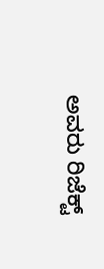ಅವರು ರಿಜೆಕ್ಟ್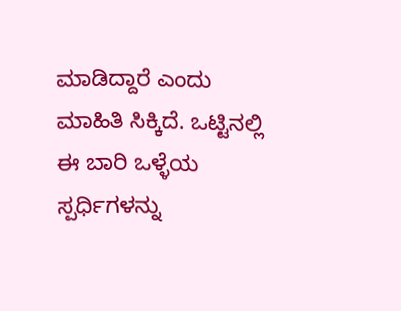ಮಾಡಿದ್ದಾರೆ ಎಂದು ಮಾಹಿತಿ ಸಿಕ್ಕಿದೆ. ಒಟ್ಟಿನಲ್ಲಿ ಈ ಬಾರಿ ಒಳ್ಳೆಯ ಸ್ಪರ್ಧಿಗಳನ್ನು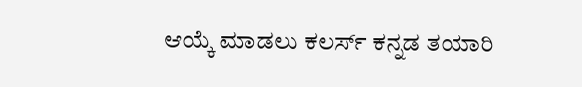ಆಯ್ಕೆ ಮಾಡಲು ಕಲರ್ಸ್ ಕನ್ನಡ ತಯಾರಿ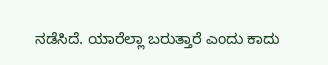ನಡೆಸಿದೆ. ಯಾರೆಲ್ಲಾ ಬರುತ್ತಾರೆ ಎಂದು ಕಾದು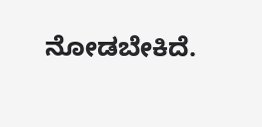ನೋಡಬೇಕಿದೆ.